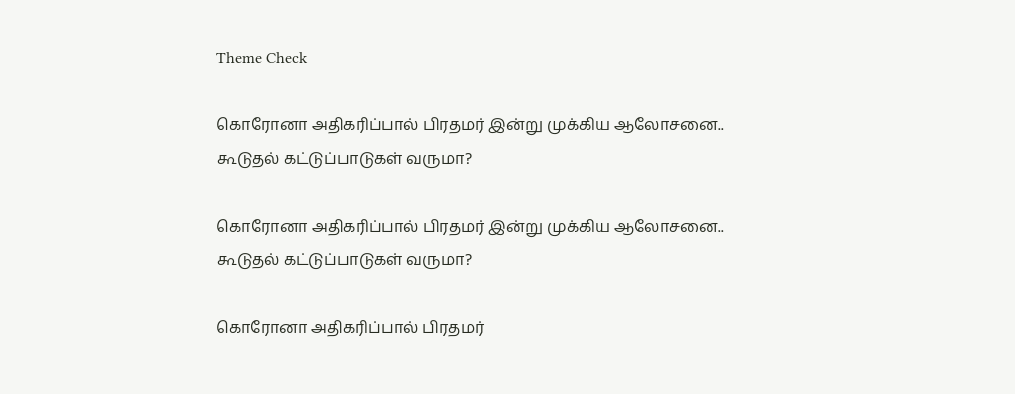Theme Check

கொரோனா அதிகரிப்பால் பிரதமர் இன்று முக்கிய ஆலோசனை.. கூடுதல் கட்டுப்பாடுகள் வருமா?

கொரோனா அதிகரிப்பால் பிரதமர் இன்று முக்கிய ஆலோசனை.. கூடுதல் கட்டுப்பாடுகள் வருமா?

கொரோனா அதிகரிப்பால் பிரதமர்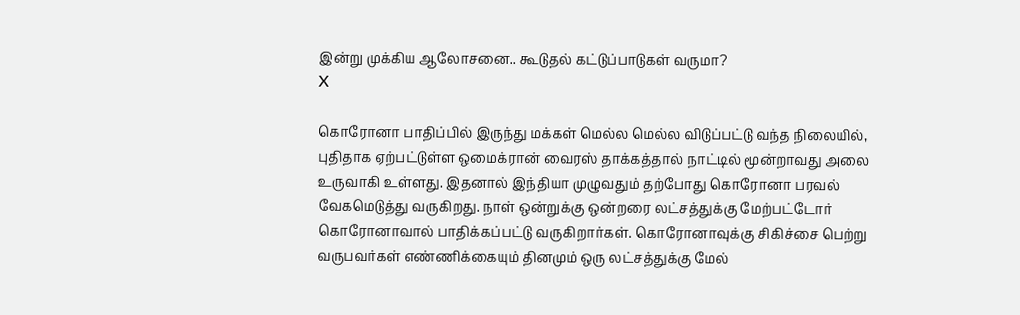இன்று முக்கிய ஆலோசனை.. கூடுதல் கட்டுப்பாடுகள் வருமா?
X

கொரோனா பாதிப்பில் இருந்து மக்கள் மெல்ல மெல்ல விடுப்பட்டு வந்த நிலையில், புதிதாக ஏற்பட்டுள்ள ஒமைக்ரான் வைரஸ் தாக்கத்தால் நாட்டில் மூன்றாவது அலை உருவாகி உள்ளது. இதனால் இந்தியா முழுவதும் தற்போது கொரோனா பரவல் வேகமெடுத்து வருகிறது. நாள் ஒன்றுக்கு ஒன்றரை லட்சத்துக்கு மேற்பட்டோர் கொரோனாவால் பாதிக்கப்பட்டு வருகிறார்கள். கொரோனாவுக்கு சிகிச்சை பெற்று வருபவர்கள் எண்ணிக்கையும் தினமும் ஒரு லட்சத்துக்கு மேல்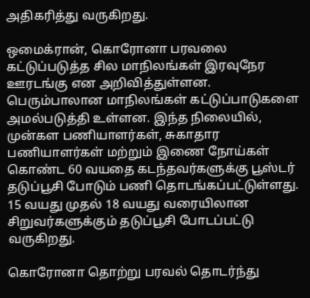அதிகரித்து வருகிறது.

ஒமைக்ரான், கொரோனா பரவலை கட்டுப்படுத்த சில மாநிலங்கள் இரவுநேர ஊரடங்கு என அறிவித்துள்ளன. பெரும்பாலான மாநிலங்கள் கட்டுப்பாடுகளை அமல்படுத்தி உள்ளன. இந்த நிலையில், முன்கள பணியாளர்கள், சுகாதார பணியாளர்கள் மற்றும் இணை நோய்கள் கொண்ட 60 வயதை கடந்தவர்களுக்கு பூஸ்டர் தடுப்பூசி போடும் பணி தொடங்கப்பட்டுள்ளது. 15 வயது முதல் 18 வயது வரையிலான சிறுவர்களுக்கும் தடுப்பூசி போடப்பட்டு வருகிறது.

கொரோனா தொற்று பரவல் தொடர்ந்து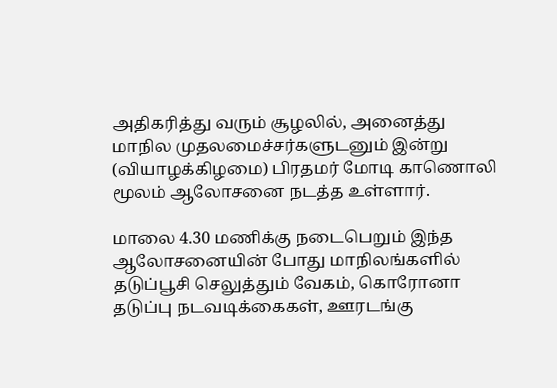அதிகரித்து வரும் சூழலில், அனைத்து மாநில முதலமைச்சர்களுடனும் இன்று (வியாழக்கிழமை) பிரதமர் மோடி காணொலி மூலம் ஆலோசனை நடத்த உள்ளார்.

மாலை 4.30 மணிக்கு நடைபெறும் இந்த ஆலோசனையின் போது மாநிலங்களில் தடுப்பூசி செலுத்தும் வேகம், கொரோனா தடுப்பு நடவடிக்கைகள், ஊரடங்கு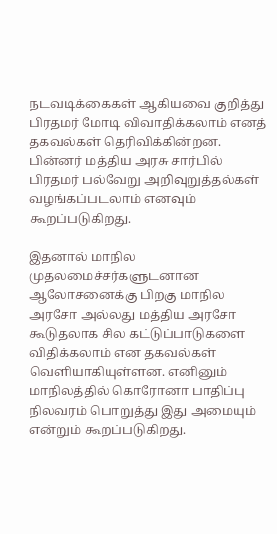நடவடிக்கைகள் ஆகியவை குறித்து பிரதமர் மோடி விவாதிக்கலாம் எனத் தகவல்கள் தெரிவிக்கின்றன. பின்னர் மத்திய அரசு சார்பில் பிரதமர் பல்வேறு அறிவுறுத்தல்கள் வழங்கப்படலாம் எனவும் கூறப்படுகிறது.

இதனால் மாநில முதலமைச்சர்களுடனான ஆலோசனைக்கு பிறகு மாநில அரசோ அல்லது மத்திய அரசோ கூடுதலாக சில கட்டுப்பாடுகளை விதிக்கலாம் என தகவல்கள் வெளியாகியுள்ளன. எனினும் மாநிலத்தில் கொரோனா பாதிப்பு நிலவரம் பொறுத்து இது அமையும் என்றும் கூறப்படுகிறது.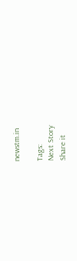newstm.in

Tags:
Next Story
Share it